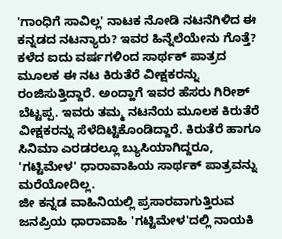'ಗಾಂಧಿಗೆ ಸಾವಿಲ್ಲ' ನಾಟಕ ನೋಡಿ ನಟನೆಗಿಳಿದ ಈ ಕನ್ನಡದ ನಟನ್ಯಾರು? ಇವರ ಹಿನ್ನೆಲೆಯೇನು ಗೊತ್ತೆ?
ಕಳೆದ ಐದು ವರ್ಷಗಳಿಂದ ಸಾರ್ಥಕ್ ಪಾತ್ರದ ಮೂಲಕ ಈ ನಟ ಕಿರುತೆರೆ ವೀಕ್ಷಕರನ್ನು ರಂಜಿಸುತ್ತಿದ್ದಾರೆ. ಅಂದ್ಹಾಗೆ ಇವರ ಹೆಸರು ಗಿರೀಶ್ ಬೆಟ್ಟಪ್ಪ. ಇವರು ತಮ್ಮ ನಟನೆಯ ಮೂಲಕ ಕಿರುತೆರೆ ವೀಕ್ಷಕರನ್ನು ಸೆಳೆದಿಟ್ಟಿಕೊಂಡಿದ್ದಾರೆ. ಕಿರುತೆರೆ ಹಾಗೂ ಸಿನಿಮಾ ಎರಡರಲ್ಲೂ ಬ್ಯುಸಿಯಾಗಿದ್ದರೂ, 'ಗಟ್ಟಿಮೇಳ' ಧಾರಾವಾಹಿಯ ಸಾರ್ಥಕ್ ಪಾತ್ರವನ್ನು ಮರೆಯೋದಿಲ್ಲ.
ಜೀ ಕನ್ನಡ ವಾಹಿನಿಯಲ್ಲಿ ಪ್ರಸಾರವಾಗುತ್ತಿರುವ ಜನಪ್ರಿಯ ಧಾರಾವಾಹಿ 'ಗಟ್ಟಿಮೇಳ'ದಲ್ಲಿ ನಾಯಕಿ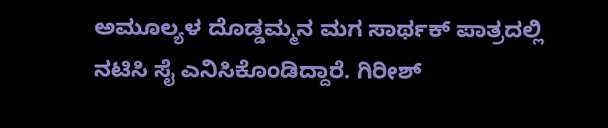ಅಮೂಲ್ಯಳ ದೊಡ್ಡಮ್ಮನ ಮಗ ಸಾರ್ಥಕ್ ಪಾತ್ರದಲ್ಲಿ ನಟಿಸಿ ಸೈ ಎನಿಸಿಕೊಂಡಿದ್ದಾರೆ. ಗಿರೀಶ್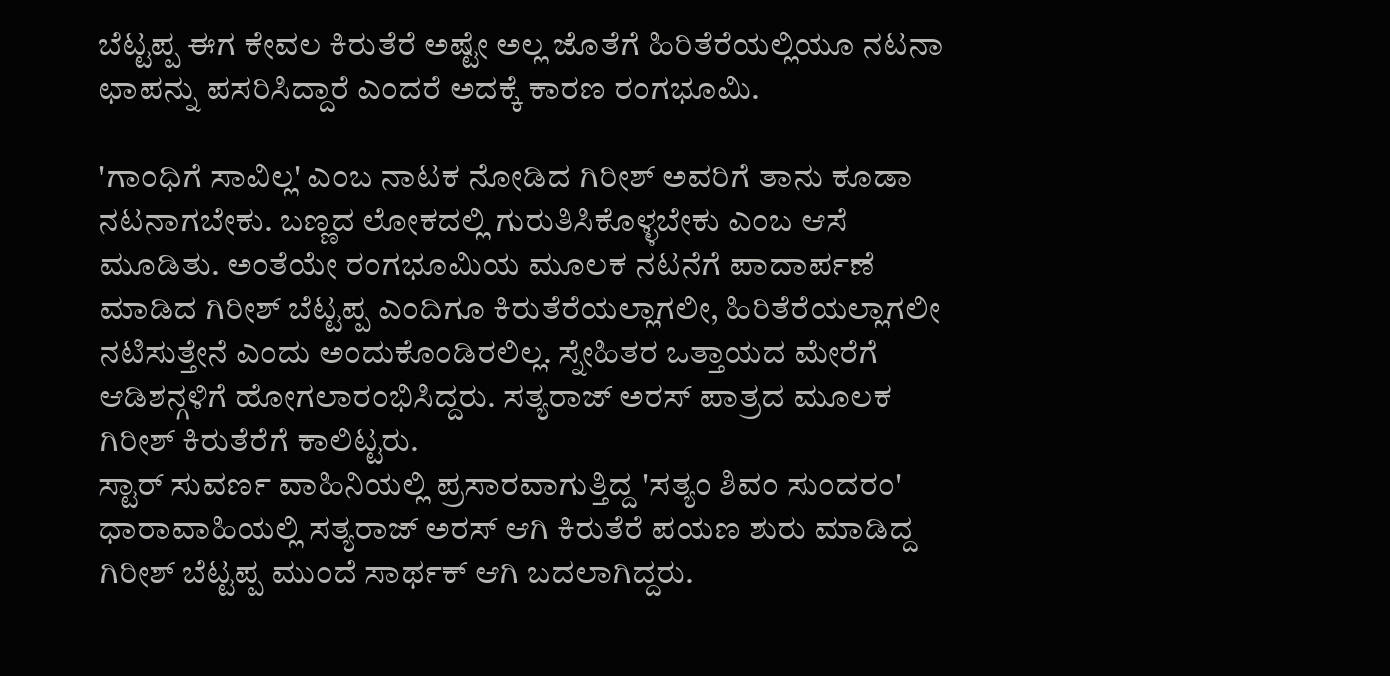ಬೆಟ್ಟಪ್ಪ ಈಗ ಕೇವಲ ಕಿರುತೆರೆ ಅಷ್ಟೇ ಅಲ್ಲ ಜೊತೆಗೆ ಹಿರಿತೆರೆಯಲ್ಲಿಯೂ ನಟನಾ ಛಾಪನ್ನು ಪಸರಿಸಿದ್ದಾರೆ ಎಂದರೆ ಅದಕ್ಕೆ ಕಾರಣ ರಂಗಭೂಮಿ.

'ಗಾಂಧಿಗೆ ಸಾವಿಲ್ಲ' ಎಂಬ ನಾಟಕ ನೋಡಿದ ಗಿರೀಶ್ ಅವರಿಗೆ ತಾನು ಕೂಡಾ ನಟನಾಗಬೇಕು. ಬಣ್ಣದ ಲೋಕದಲ್ಲಿ ಗುರುತಿಸಿಕೊಳ್ಳಬೇಕು ಎಂಬ ಆಸೆ ಮೂಡಿತು. ಅಂತೆಯೇ ರಂಗಭೂಮಿಯ ಮೂಲಕ ನಟನೆಗೆ ಪಾದಾರ್ಪಣೆ ಮಾಡಿದ ಗಿರೀಶ್ ಬೆಟ್ಟಪ್ಪ ಎಂದಿಗೂ ಕಿರುತೆರೆಯಲ್ಲಾಗಲೀ, ಹಿರಿತೆರೆಯಲ್ಲಾಗಲೀ ನಟಿಸುತ್ತೇನೆ ಎಂದು ಅಂದುಕೊಂಡಿರಲಿಲ್ಲ. ಸ್ನೇಹಿತರ ಒತ್ತಾಯದ ಮೇರೆಗೆ ಆಡಿಶನ್ಗಳಿಗೆ ಹೋಗಲಾರಂಭಿಸಿದ್ದರು. ಸತ್ಯರಾಜ್ ಅರಸ್ ಪಾತ್ರದ ಮೂಲಕ ಗಿರೀಶ್ ಕಿರುತೆರೆಗೆ ಕಾಲಿಟ್ಟರು.
ಸ್ಟಾರ್ ಸುವರ್ಣ ವಾಹಿನಿಯಲ್ಲಿ ಪ್ರಸಾರವಾಗುತ್ತಿದ್ದ 'ಸತ್ಯಂ ಶಿವಂ ಸುಂದರಂ' ಧಾರಾವಾಹಿಯಲ್ಲಿ ಸತ್ಯರಾಜ್ ಅರಸ್ ಆಗಿ ಕಿರುತೆರೆ ಪಯಣ ಶುರು ಮಾಡಿದ್ದ ಗಿರೀಶ್ ಬೆಟ್ಟಪ್ಪ ಮುಂದೆ ಸಾರ್ಥಕ್ ಆಗಿ ಬದಲಾಗಿದ್ದರು.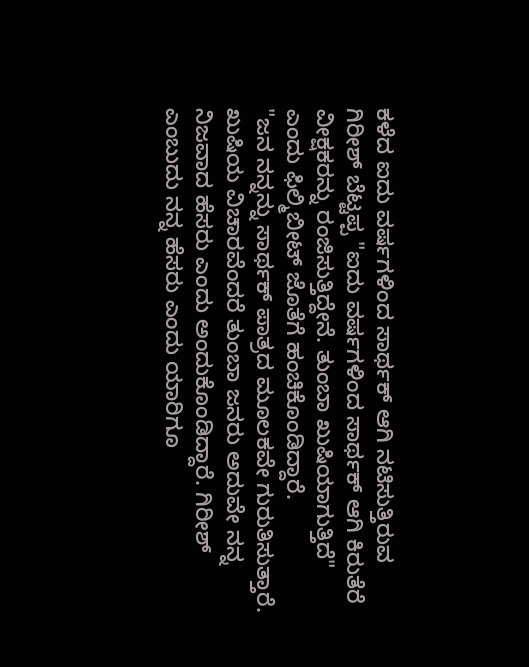ಕಳೆದ ಐದು ವರ್ಷಗಳಿಂದ ಸಾರ್ಥಕ್ ಆಗಿ ನಟಿಸುತ್ತಿರುವ ಗಿರೀಶ್ ಬೆಟ್ಟಪ್ಪ "ಐದು ವರ್ಷಗಳಿಂದ ಸಾರ್ಥಕ್ ಆಗಿ ಕಿರುತೆರೆ ವೀಕ್ಷಕರನ್ನು ರಂಜಿಸುತ್ತಿದ್ದೇನೆ. ತುಂಬಾ ಖುಷಿಯಾಗುತ್ತಿದೆ" ಎಂದು ಫಿಲ್ಮಿಬೀಟ್ ಜೊತೆಗೆ ಹಂಚಿಕೊಂಡಿದ್ದಾರೆ.
"ಜನ ನನ್ನನ್ನು ಸಾರ್ಥಕ್ ಪಾತ್ರದ ಮೂಲಕವೇ ಗುರುತಿಸುತ್ತಾರೆ. ಖುಷಿಯ ವಿಚಾರವೆಂದರೆ ತುಂಬಾ ಜನರು ಅದುವೇ ನನ್ನ ನಿಜವಾದ ಹೆಸರು ಎಂದು ಅಂದುಕೊಂಡಿದ್ದಾರೆ. ಗಿರೀಶ್ ಎಂಬುದು ನನ್ನ ಹೆಸರು ಎಂದು ಯಾರಿಗೂ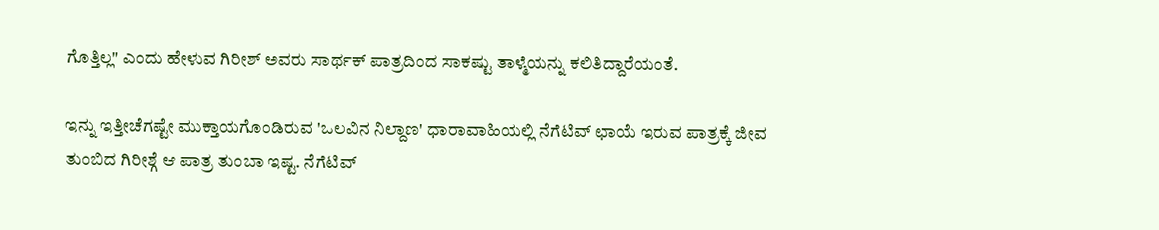ಗೊತ್ತಿಲ್ಲ" ಎಂದು ಹೇಳುವ ಗಿರೀಶ್ ಅವರು ಸಾರ್ಥಕ್ ಪಾತ್ರದಿಂದ ಸಾಕಷ್ಟು ತಾಳ್ಮೆಯನ್ನು ಕಲಿತಿದ್ದಾರೆಯಂತೆ.

ಇನ್ನು ಇತ್ತೀಚೆಗಷ್ಟೇ ಮುಕ್ತಾಯಗೊಂಡಿರುವ 'ಒಲವಿನ ನಿಲ್ದಾಣ' ಧಾರಾವಾಹಿಯಲ್ಲಿ ನೆಗೆಟಿವ್ ಛಾಯೆ ಇರುವ ಪಾತ್ರಕ್ಕೆ ಜೀವ ತುಂಬಿದ ಗಿರೀಶ್ಗೆ ಆ ಪಾತ್ರ ತುಂಬಾ ಇಷ್ಟ. ನೆಗೆಟಿವ್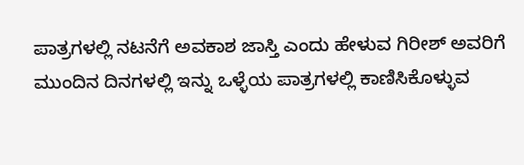ಪಾತ್ರಗಳಲ್ಲಿ ನಟನೆಗೆ ಅವಕಾಶ ಜಾಸ್ತಿ ಎಂದು ಹೇಳುವ ಗಿರೀಶ್ ಅವರಿಗೆ ಮುಂದಿನ ದಿನಗಳಲ್ಲಿ ಇನ್ನು ಒಳ್ಳೆಯ ಪಾತ್ರಗಳಲ್ಲಿ ಕಾಣಿಸಿಕೊಳ್ಳುವ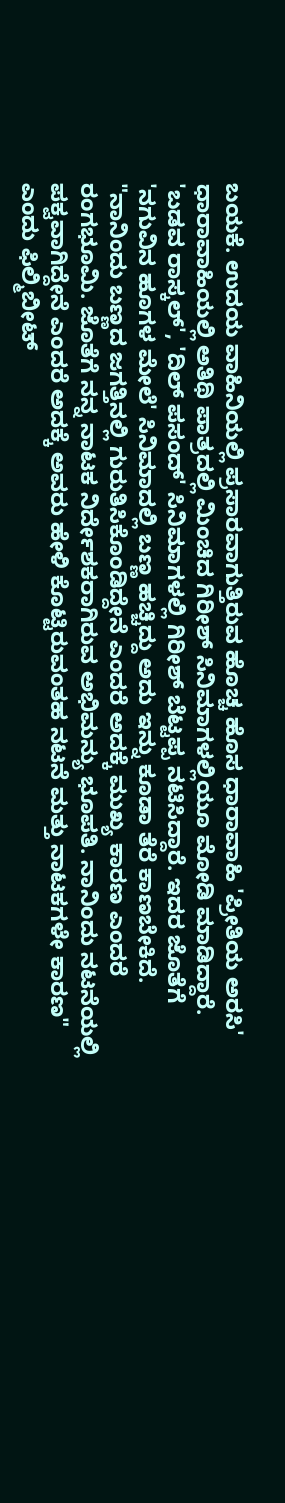ಬಯಕೆ. ಉದಯ ವಾಹಿನಿಯಲ್ಲಿ ಪ್ರಸಾರವಾಗುತ್ತಿರುವ ಹೊಚ್ಚ ಹೊಸ ಧಾರಾವಾಹಿ 'ಪ್ರೀತಿಯ ಅರಸಿ' ಧಾರಾವಾಹಿಯಲ್ಲಿ ಅತಿಥಿ ಪಾತ್ರದಲ್ಲಿ ಮಿಂಚಿದ ಗಿರೀಶ್ ಸಿನಿಮಾಗಳಲ್ಲಿಯೂ ಮೋಡಿ ಮಾಡಿದ್ದಾರೆ.
'ಬಡವ ರಾಸ್ಕಲ್', 'ದಿಲ್ ಪಸಂದ್' ಸಿನಿಮಾಗಳಲ್ಲಿ ಗಿರೀಶ್ ಬೆಟ್ಟಪ್ಪ ನಟಿಸಿದ್ದಾರೆ. ಇದರ ಜೊತೆಗೆ 'ನಗುವಿನ ಹೂಗಳ ಮೇಲೆ' ಸಿನಿಮಾದಲ್ಲಿ ಬಣ್ಣ ಹಚ್ಚಿದ್ದು ಅದು ಇನ್ನು ಕೂಡಾ ತೆರೆ ಕಾಣಬೇಕಿದೆ. "ನಾನಿಂದು ಬಣ್ಣದ ಜಗತ್ತಿನಲ್ಲಿ ಗುರುತಿಸಿಕೊಂಡಿದ್ದೇನೆ ಎಂದರೆ ಅದಕ್ಕೆ ಮುಖ್ಯ ಕಾರಣ ಎಂದರೆ ರಂಗಭೂಮಿ. ಜೊತೆಗೆ ನನ್ನ ನಾಟಕ ನಿರ್ದೇಶಕರಾಗಿರುವ ಅಭಿಮನ್ಯು ಭೂಪತಿ. ನಾನಿಂದು ನಟನೆಯಲ್ಲಿ ಪಕ್ವವಾಗಿದ್ದೇನೆ ಎಂದರೆ ಅದಕ್ಕೆ ಅವರು ಹೇಳಿ ಕೊಟ್ಟಿರುವಂತಹ ನಟನೆ ಮತ್ತು ನಾಟಕಗಳೇ ಕಾರಣ" ಎಂದು ಫಿಲ್ಮಿಬೀಟ್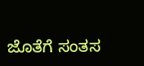ಜೊತೆಗೆ ಸಂತಸ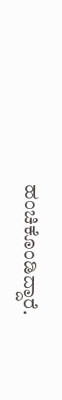ಹಂಚಿಕೊಂಡಿದ್ದಾರೆ.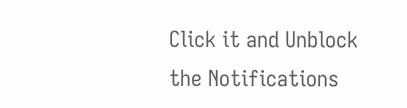Click it and Unblock the Notifications